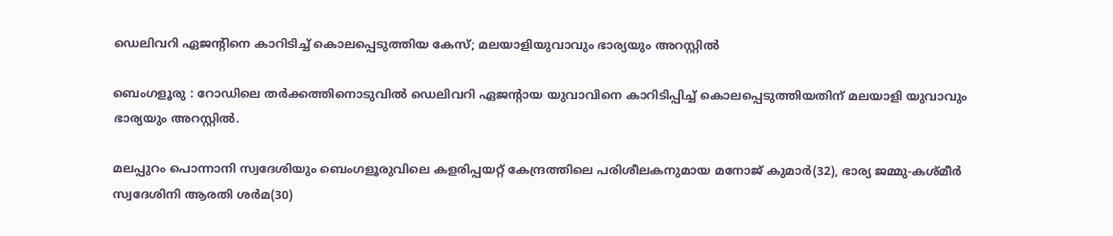ഡെലിവറി ഏജന്റിനെ കാറിടിച്ച് കൊലപ്പെടുത്തിയ കേസ്; മലയാളിയുവാവും ഭാര്യയും അറസ്റ്റിൽ

ബെംഗളൂരു : റോഡിലെ തർക്കത്തിനൊടുവിൽ ഡെലിവറി ഏജന്റായ യുവാവിനെ കാറിടിപ്പിച്ച് കൊലപ്പെടുത്തിയതിന് മലയാളി യുവാവും ഭാര്യയും അറസ്റ്റിൽ.

മലപ്പുറം പൊന്നാനി സ്വദേശിയും ബെംഗളൂരുവിലെ കളരിപ്പയറ്റ് കേന്ദ്രത്തിലെ പരിശീലകനുമായ മനോജ് കുമാർ(32), ഭാര്യ ജമ്മു-കശ്മീർ സ്വദേശിനി ആരതി ശർമ(30)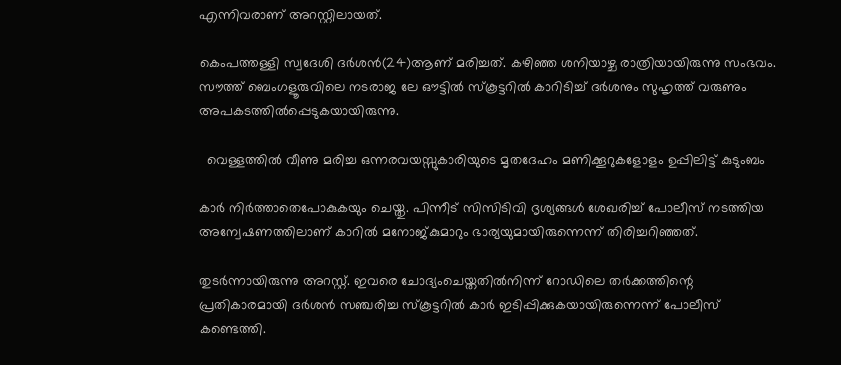എന്നിവരാണ് അറസ്റ്റിലായത്.

കെംപത്തള്ളി സ്വദേശി ദർശൻ(24)ആണ് മരിച്ചത്. കഴിഞ്ഞ ശനിയാഴ്ച രാത്രിയായിരുന്നു സംഭവം. സൗത്ത് ബെംഗളൂരുവിലെ നടരാജ ലേ ഔട്ടിൽ സ്കൂട്ടറിൽ കാറിടിച്ച് ദർശനും സുഹൃത്ത് വരുണും അപകടത്തിൽപ്പെടുകയായിരുന്നു.

  വെള്ളത്തിൽ വീണു മരിച്ച ഒന്നരവയസ്സുകാരിയുടെ മൃതദേഹം മണിക്കൂറുകളോളം ഉപ്പിലിട്ട് കുടുംബം

കാർ നിർത്താതെപോകുകയും ചെയ്തു. പിന്നീട് സിസിടിവി ദൃശ്യങ്ങൾ ശേഖരിച്ച് പോലീസ് നടത്തിയ അന്വേഷണത്തിലാണ് കാറിൽ മനോജ്കുമാറും ഭാര്യയുമായിരുന്നെന്ന് തിരിച്ചറിഞ്ഞത്.

തുടർന്നായിരുന്നു അറസ്റ്റ്. ഇവരെ ചോദ്യംചെയ്തതിൽനിന്ന് റോഡിലെ തർക്കത്തിന്റെ പ്രതികാരമായി ദർശൻ സഞ്ചരിച്ച സ്കൂട്ടറിൽ കാർ ഇടിപ്പിക്കുകയായിരുന്നെന്ന് പോലീസ് കണ്ടെത്തി.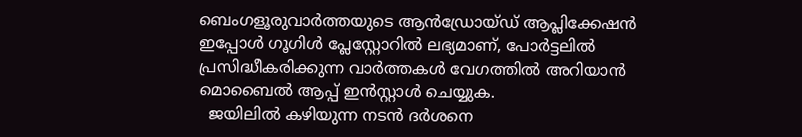ബെംഗളൂരുവാർത്തയുടെ ആൻഡ്രോയ്ഡ് ആപ്ലിക്കേഷൻ ഇപ്പോൾ ഗൂഗിൾ പ്ലേസ്റ്റോറിൽ ലഭ്യമാണ്, പോർട്ടലിൽ പ്രസിദ്ധീകരിക്കുന്ന വാർത്തകൾ വേഗത്തിൽ അറിയാൻ മൊബൈൽ ആപ്പ് ഇൻസ്റ്റാൾ ചെയ്യുക.
  ജയിലിൽ കഴിയുന്ന നടൻ ദർശനെ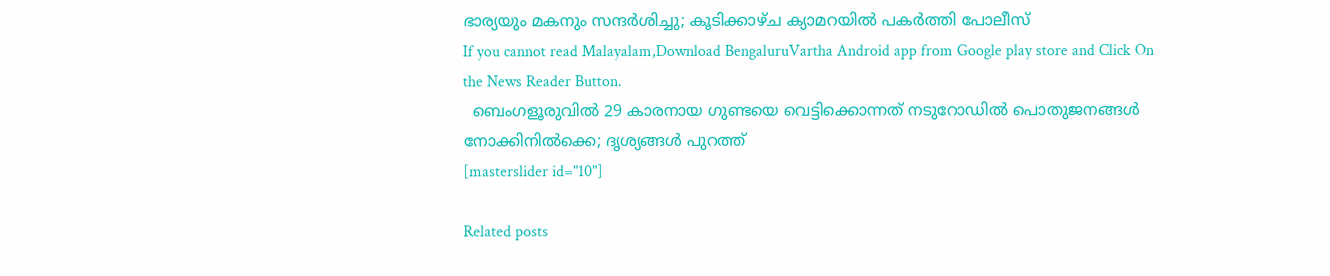ഭാര്യയും മകനും സന്ദർശിച്ചു; കൂടിക്കാഴ്ച ക്യാമറയിൽ പകർത്തി പോലീസ്
If you cannot read Malayalam,Download BengaluruVartha Android app from Google play store and Click On the News Reader Button.
  ബെംഗളൂരുവിൽ 29 കാരനായ ഗുണ്ടയെ വെട്ടിക്കൊന്നത് നടുറോഡിൽ പൊതുജനങ്ങൾ നോക്കിനിൽക്കെ; ദൃശ്യങ്ങൾ പുറത്ത്
[masterslider id="10"]

Related posts